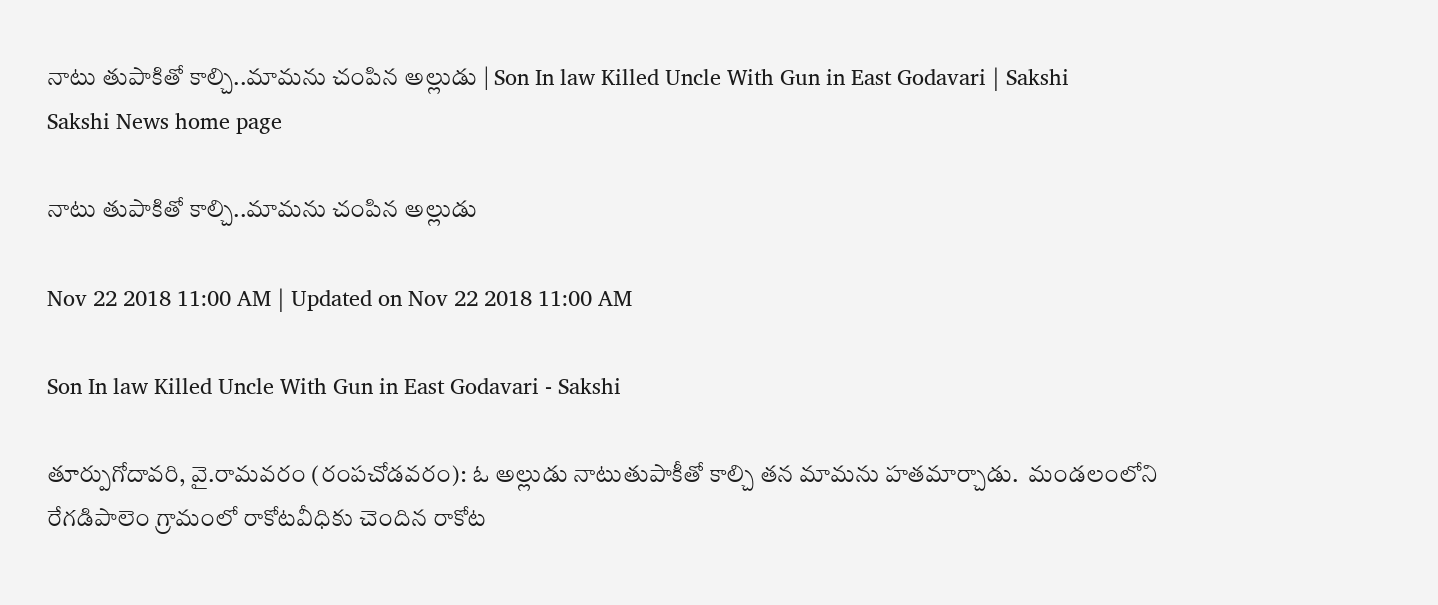నాటు తుపాకితో కాల్చి..మామను చంపిన అల్లుడు | Son In law Killed Uncle With Gun in East Godavari | Sakshi
Sakshi News home page

నాటు తుపాకితో కాల్చి..మామను చంపిన అల్లుడు

Nov 22 2018 11:00 AM | Updated on Nov 22 2018 11:00 AM

Son In law Killed Uncle With Gun in East Godavari - Sakshi

తూర్పుగోదావరి, వై.రామవరం (రంపచోడవరం): ఓ అల్లుడు నాటుతుపాకీతో కాల్చి తన మామను హతమార్చాడు.  మండలంలోని రేగడిపాలెం గ్రామంలో రాకోటవీధికు చెందిన రాకోట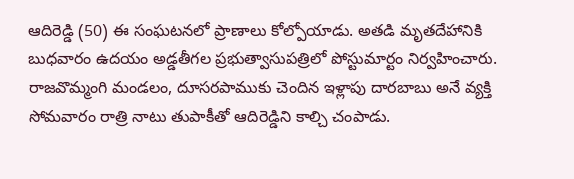ఆదిరెడ్డి (50) ఈ సంఘటనలో ప్రాణాలు కోల్పోయాడు. అతడి మృతదేహానికి బుధవారం ఉదయం అడ్డతీగల ప్రభుత్వాసుపత్రిలో పోస్టుమార్టం నిర్వహించారు. రాజవొమ్మంగి మండలం, దూసరపాముకు చెందిన ఇళ్లాపు దారబాబు అనే వ్యక్తి సోమవారం రాత్రి నాటు తుపాకీతో ఆదిరెడ్డిని కాల్చి చంపాడు.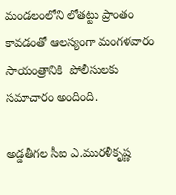మండలంలోని లోతట్టు ప్రాంతం కావడంతో ఆలస్యంగా మంగళవారం సాయంత్రానికి  పోలీసులకు సమాచారం అందింది.

అడ్డతీగల సీఐ ఎ.మురళీకృష్ణ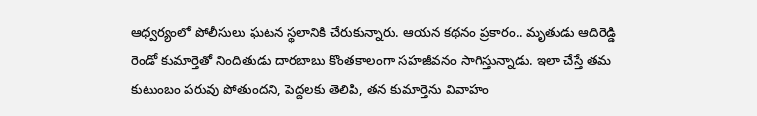ఆధ్వర్యంలో పోలీసులు ఘటన స్థలానికి చేరుకున్నారు. ఆయన కథనం ప్రకారం.. మృతుడు ఆదిరెడ్డి రెండో కుమార్తెతో నిందితుడు దారబాబు కొంతకాలంగా సహజీవనం సాగిస్తున్నాడు. ఇలా చేస్తే తమ కుటుంబం పరువు పోతుందని, పెద్దలకు తెలిపి, తన కుమార్తెను వివాహం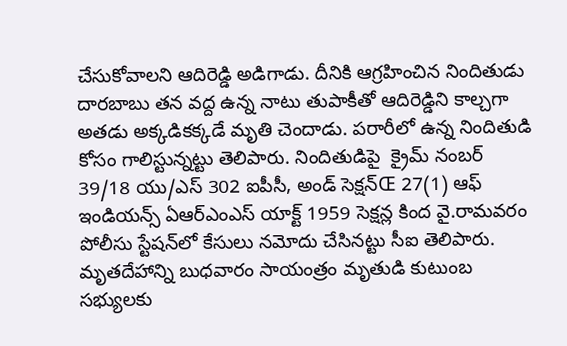చేసుకోవాలని ఆదిరెడ్డి అడిగాడు. దీనికి ఆగ్రహించిన నిందితుడు దారబాబు తన వద్ద ఉన్న నాటు తుపాకీతో ఆదిరెడ్డిని కాల్చగా అతడు అక్కడికక్కడే మృతి చెందాడు. పరారీలో ఉన్న నిందితుడి కోసం గాలిస్టున్నట్టు తెలిపారు. నిందితుడిపై  క్రైమ్‌ నంబర్‌ 39/18 యు/ఎస్‌ 302 ఐపీసీ, అండ్‌ సెక్షన్‌Œ 27(1) ఆఫ్‌ ఇండియన్స్‌ ఏఆర్‌ఎంఎస్‌ యాక్ట్‌ 1959 సెక్షన్ల కింద వై.రామవరం పోలీసు స్టేషన్‌లో కేసులు నమోదు చేసినట్టు సీఐ తెలిపారు. మృతదేహాన్ని బుధవారం సాయంత్రం మృతుడి కుటుంబ సభ్యులకు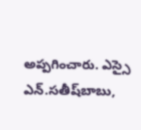అప్పగించారు. ఎస్సై ఎన్‌.సతీష్‌బాబు,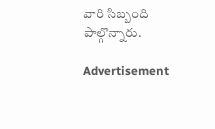వారి సిబ్బంది పాల్గొన్నారు.

Advertisement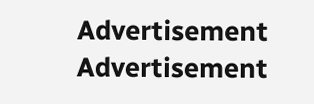Advertisement
Advertisement